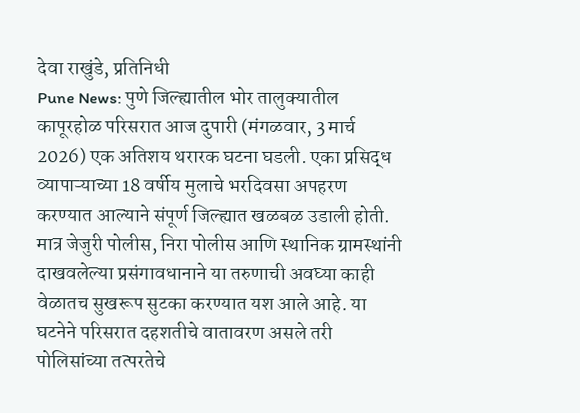देवा राखुंडे, प्रतिनिधी
Pune News: पुणे जिल्ह्यातील भोर तालुक्यातील कापूरहोळ परिसरात आज दुपारी (मंगळवार, 3 मार्च 2026) एक अतिशय थरारक घटना घडली. एका प्रसिद्ध व्यापाऱ्याच्या 18 वर्षीय मुलाचे भरदिवसा अपहरण करण्यात आल्याने संपूर्ण जिल्ह्यात खळबळ उडाली होती. मात्र जेजुरी पोलीस, निरा पोलीस आणि स्थानिक ग्रामस्थांनी दाखवलेल्या प्रसंगावधानाने या तरुणाची अवघ्या काही वेळातच सुखरूप सुटका करण्यात यश आले आहे. या घटनेने परिसरात दहशतीचे वातावरण असले तरी पोलिसांच्या तत्परतेचे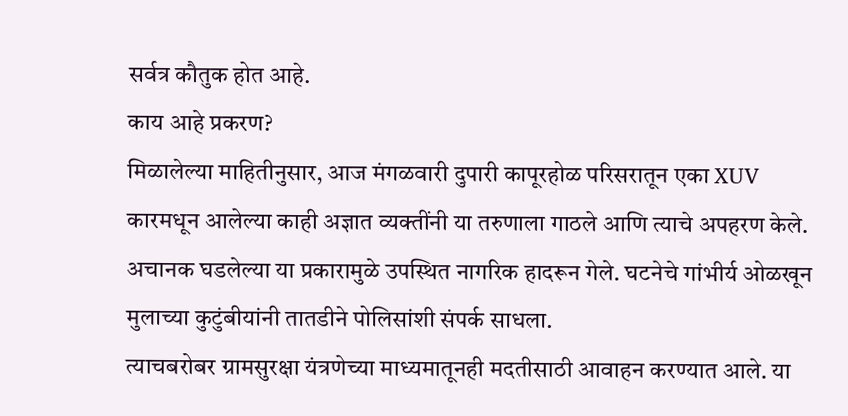सर्वत्र कौतुक होत आहे.
काय आहे प्रकरण?
मिळालेल्या माहितीनुसार, आज मंगळवारी दुपारी कापूरहोळ परिसरातून एका XUV कारमधून आलेल्या काही अज्ञात व्यक्तींनी या तरुणाला गाठले आणि त्याचे अपहरण केले. अचानक घडलेल्या या प्रकारामुळे उपस्थित नागरिक हादरून गेले. घटनेचे गांभीर्य ओळखून मुलाच्या कुटुंबीयांनी तातडीने पोलिसांशी संपर्क साधला.
त्याचबरोबर ग्रामसुरक्षा यंत्रणेच्या माध्यमातूनही मदतीसाठी आवाहन करण्यात आले. या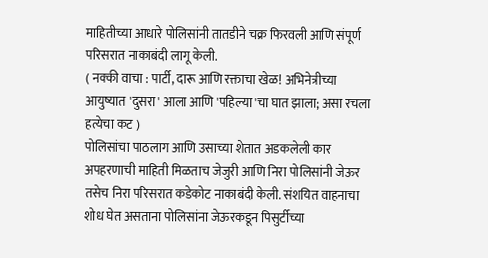माहितीच्या आधारे पोलिसांनी तातडीने चक्र फिरवली आणि संपूर्ण परिसरात नाकाबंदी लागू केली.
( नक्की वाचा : पार्टी, दारू आणि रक्ताचा खेळ! अभिनेत्रीच्या आयुष्यात 'दुसरा' आला आणि 'पहिल्या'चा घात झाला; असा रचला हत्येचा कट )
पोलिसांचा पाठलाग आणि उसाच्या शेतात अडकलेली कार
अपहरणाची माहिती मिळताच जेजुरी आणि निरा पोलिसांनी जेऊर तसेच निरा परिसरात कडेकोट नाकाबंदी केली. संशयित वाहनाचा शोध घेत असताना पोलिसांना जेऊरकडून पिसुर्टीच्या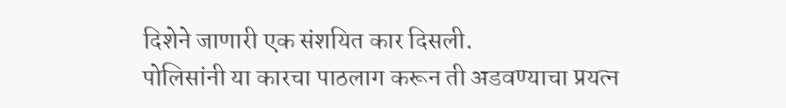दिशेने जाणारी एक संशयित कार दिसली.
पोलिसांनी या कारचा पाठलाग करून ती अडवण्याचा प्रयत्न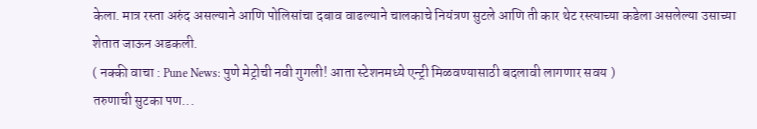केला. मात्र रस्ता अरुंद असल्याने आणि पोलिसांचा दबाव वाढल्याने चालकाचे नियंत्रण सुटले आणि ती कार थेट रस्त्याच्या कडेला असलेल्या उसाच्या शेतात जाऊन अडकली.
( नक्की वाचा : Pune News: पुणे मेट्रोची नवी गुगली! आता स्टेशनमध्ये एन्ट्री मिळवण्यासाठी बदलावी लागणार सवय )
तरुणाची सुटका पण...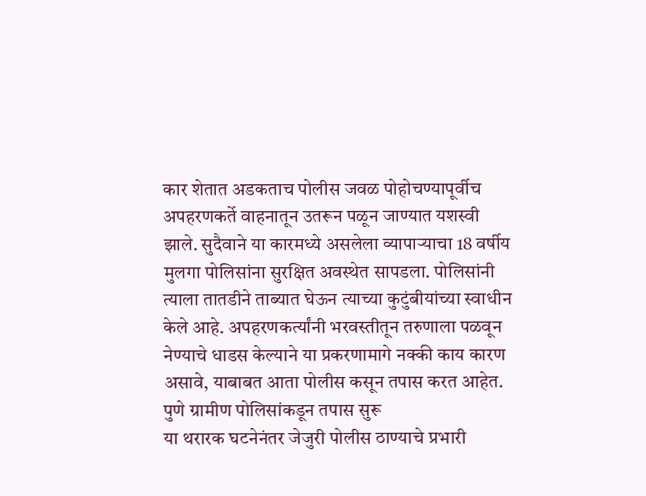कार शेतात अडकताच पोलीस जवळ पोहोचण्यापूर्वीच अपहरणकर्ते वाहनातून उतरून पळून जाण्यात यशस्वी झाले. सुदैवाने या कारमध्ये असलेला व्यापाऱ्याचा 18 वर्षीय मुलगा पोलिसांना सुरक्षित अवस्थेत सापडला. पोलिसांनी त्याला तातडीने ताब्यात घेऊन त्याच्या कुटुंबीयांच्या स्वाधीन केले आहे. अपहरणकर्त्यांनी भरवस्तीतून तरुणाला पळवून नेण्याचे धाडस केल्याने या प्रकरणामागे नक्की काय कारण असावे, याबाबत आता पोलीस कसून तपास करत आहेत.
पुणे ग्रामीण पोलिसांकडून तपास सुरू
या थरारक घटनेनंतर जेजुरी पोलीस ठाण्याचे प्रभारी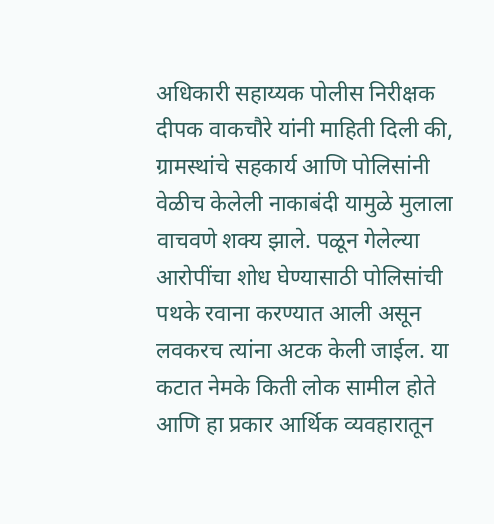अधिकारी सहाय्यक पोलीस निरीक्षक दीपक वाकचौरे यांनी माहिती दिली की, ग्रामस्थांचे सहकार्य आणि पोलिसांनी वेळीच केलेली नाकाबंदी यामुळे मुलाला वाचवणे शक्य झाले. पळून गेलेल्या आरोपींचा शोध घेण्यासाठी पोलिसांची पथके रवाना करण्यात आली असून लवकरच त्यांना अटक केली जाईल. या कटात नेमके किती लोक सामील होते आणि हा प्रकार आर्थिक व्यवहारातून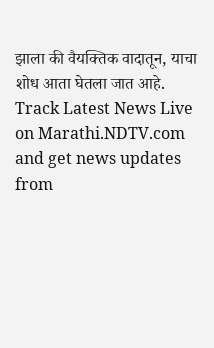झाला की वैयक्तिक वादातून, याचा शोध आता घेतला जात आहे.
Track Latest News Live on Marathi.NDTV.com and get news updates from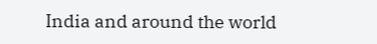India and around the world